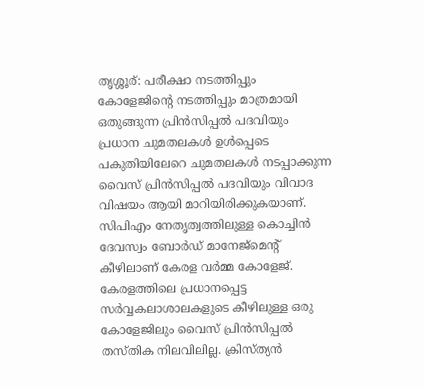തൃശ്ശൂര്: പരീക്ഷാ നടത്തിപ്പും കോളേജിന്റെ നടത്തിപ്പും മാത്രമായി ഒതുങ്ങുന്ന പ്രിൻസിപ്പൽ പദവിയും പ്രധാന ചുമതലകൾ ഉൾപ്പെടെ പകുതിയിലേറെ ചുമതലകൾ നടപ്പാക്കുന്ന വൈസ് പ്രിൻസിപ്പൽ പദവിയും വിവാദ വിഷയം ആയി മാറിയിരിക്കുകയാണ്. സിപിഎം നേതൃത്വത്തിലുള്ള കൊച്ചിൻ ദേവസ്വം ബോർഡ് മാനേജ്മെന്റ് കീഴിലാണ് കേരള വർമ്മ കോളേജ്. കേരളത്തിലെ പ്രധാനപ്പെട്ട സർവ്വകലാശാലകളുടെ കീഴിലുള്ള ഒരു കോളേജിലും വൈസ് പ്രിൻസിപ്പൽ തസ്തിക നിലവിലില്ല. ക്രിസ്ത്യൻ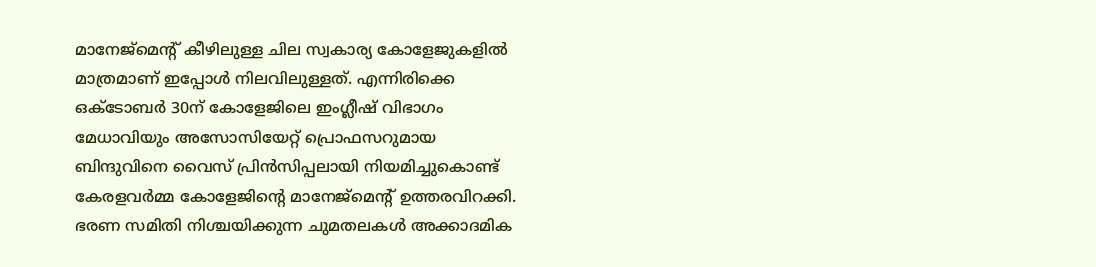മാനേജ്മെന്റ് കീഴിലുള്ള ചില സ്വകാര്യ കോളേജുകളിൽ മാത്രമാണ് ഇപ്പോൾ നിലവിലുള്ളത്. എന്നിരിക്കെ ഒക്ടോബർ 30ന് കോളേജിലെ ഇംഗ്ലീഷ് വിഭാഗം മേധാവിയും അസോസിയേറ്റ് പ്രൊഫസറുമായ ബിന്ദുവിനെ വൈസ് പ്രിൻസിപ്പലായി നിയമിച്ചുകൊണ്ട് കേരളവർമ്മ കോളേജിന്റെ മാനേജ്മെന്റ് ഉത്തരവിറക്കി.
ഭരണ സമിതി നിശ്ചയിക്കുന്ന ചുമതലകൾ അക്കാദമിക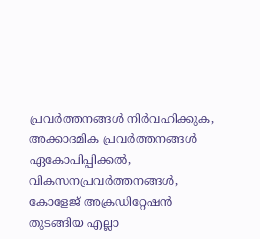പ്രവർത്തനങ്ങൾ നിർവഹിക്കുക, അക്കാദമിക പ്രവർത്തനങ്ങൾ ഏകോപിപ്പിക്കൽ, വികസനപ്രവർത്തനങ്ങൾ, കോളേജ് അക്രഡിറ്റേഷൻ തുടങ്ങിയ എല്ലാ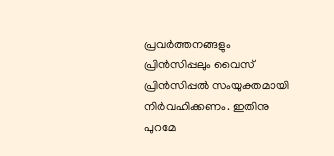പ്രവർത്തനങ്ങളും പ്രിൻസിപ്പലും വൈസ് പ്രിൻസിപ്പൽ സംയുക്തമായി നിർവഹിക്കണം. ഇതിനു പുറമേ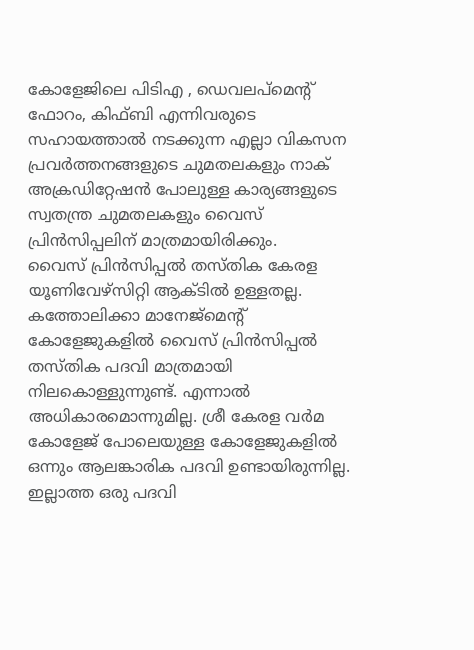കോളേജിലെ പിടിഎ , ഡെവലപ്മെന്റ് ഫോറം, കിഫ്ബി എന്നിവരുടെ സഹായത്താൽ നടക്കുന്ന എല്ലാ വികസന പ്രവർത്തനങ്ങളുടെ ചുമതലകളും നാക് അക്രഡിറ്റേഷൻ പോലുള്ള കാര്യങ്ങളുടെ സ്വതന്ത്ര ചുമതലകളും വൈസ് പ്രിൻസിപ്പലിന് മാത്രമായിരിക്കും.
വൈസ് പ്രിൻസിപ്പൽ തസ്തിക കേരള യൂണിവേഴ്സിറ്റി ആക്ടിൽ ഉള്ളതല്ല. കത്തോലിക്കാ മാനേജ്മെന്റ് കോളേജുകളിൽ വൈസ് പ്രിൻസിപ്പൽ തസ്തിക പദവി മാത്രമായി നിലകൊള്ളുന്നുണ്ട്. എന്നാൽ അധികാരമൊന്നുമില്ല. ശ്രീ കേരള വർമ കോളേജ് പോലെയുള്ള കോളേജുകളിൽ ഒന്നും ആലങ്കാരിക പദവി ഉണ്ടായിരുന്നില്ല. ഇല്ലാത്ത ഒരു പദവി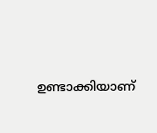ഉണ്ടാക്കിയാണ്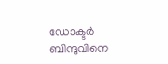ഡോക്ടർ ബിന്ദുവിനെ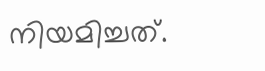നിയമിച്ചത്.